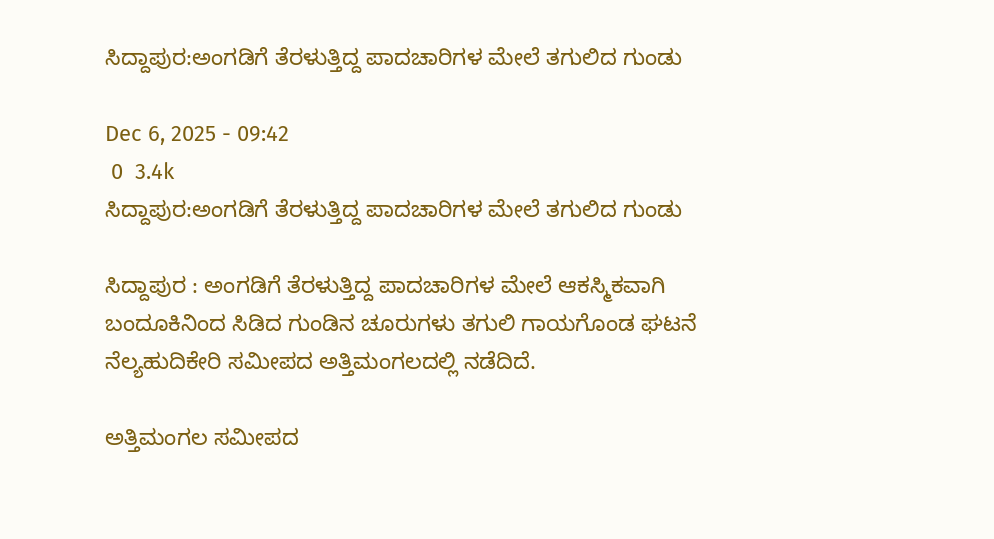ಸಿದ್ದಾಪುರ:ಅಂಗಡಿಗೆ ತೆರಳುತ್ತಿದ್ದ ಪಾದಚಾರಿಗಳ ಮೇಲೆ ತಗುಲಿದ ಗುಂಡು

Dec 6, 2025 - 09:42
 0  3.4k
ಸಿದ್ದಾಪುರ:ಅಂಗಡಿಗೆ ತೆರಳುತ್ತಿದ್ದ ಪಾದಚಾರಿಗಳ ಮೇಲೆ ತಗುಲಿದ ಗುಂಡು

ಸಿದ್ದಾಪುರ : ಅಂಗಡಿಗೆ ತೆರಳುತ್ತಿದ್ದ ಪಾದಚಾರಿಗಳ ಮೇಲೆ ಆಕಸ್ಮಿಕವಾಗಿ ಬಂದೂಕಿನಿಂದ ಸಿಡಿದ ಗುಂಡಿನ ಚೂರುಗಳು ತಗುಲಿ ಗಾಯಗೊಂಡ ಘಟನೆ ನೆಲ್ಯಹುದಿಕೇರಿ ಸಮೀಪದ ಅತ್ತಿಮಂಗಲದಲ್ಲಿ ನಡೆದಿದೆ.

ಅತ್ತಿಮಂಗಲ ಸಮೀಪದ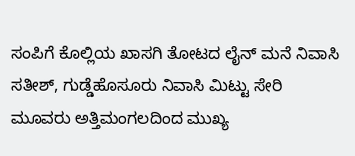ಸಂಪಿಗೆ ಕೊಲ್ಲಿಯ ಖಾಸಗಿ ತೋಟದ ಲೈನ್ ಮನೆ ನಿವಾಸಿ ಸತೀಶ್, ಗುಡ್ಡೆಹೊಸೂರು ನಿವಾಸಿ ಮಿಟ್ಟು ಸೇರಿ ಮೂವರು ಅತ್ತಿಮಂಗಲದಿಂದ ಮುಖ್ಯ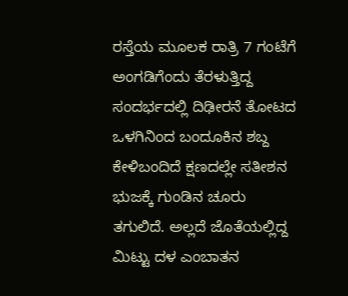ರಸ್ತೆಯ ಮೂಲಕ ರಾತ್ರಿ 7 ಗಂಟೆಗೆ ಅಂಗಡಿಗೆಂದು ತೆರಳುತ್ತಿದ್ದ ಸಂದರ್ಭದಲ್ಲಿ ದಿಢೀರನೆ ತೋಟದ ಒಳಗಿನಿಂದ ಬಂದೂಕಿನ ಶಬ್ದ ಕೇಳಿಬಂದಿದೆ ಕ್ಷಣದಲ್ಲೇ ಸತೀಶನ ಭುಜಕ್ಕೆ ಗುಂಡಿನ ಚೂರು ತಗುಲಿದೆ. ಅಲ್ಲದೆ ಜೊತೆಯಲ್ಲಿದ್ದ ಮಿಟ್ಟು ದಳ ಎಂಬಾತನ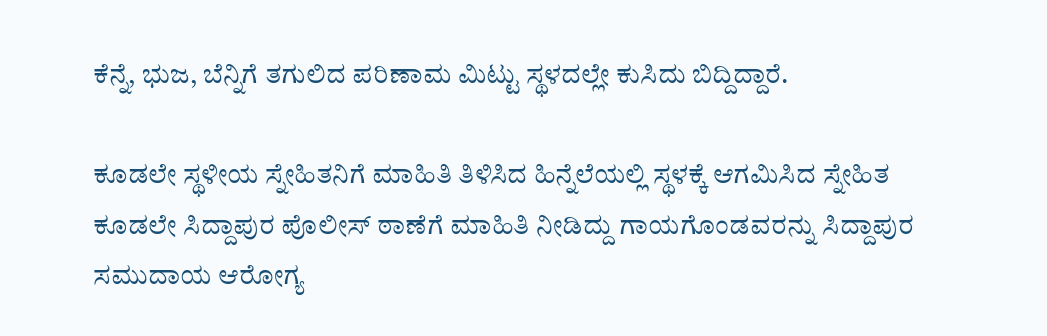ಕೆನ್ನೆ, ಭುಜ, ಬೆನ್ನಿಗೆ ತಗುಲಿದ ಪರಿಣಾಮ ಮಿಟ್ಟು ಸ್ಥಳದಲ್ಲೇ ಕುಸಿದು ಬಿದ್ದಿದ್ದಾರೆ.

ಕೂಡಲೇ ಸ್ಥಳೀಯ ಸ್ನೇಹಿತನಿಗೆ ಮಾಹಿತಿ ತಿಳಿಸಿದ ಹಿನ್ನೆಲೆಯಲ್ಲಿ ಸ್ಥಳಕ್ಕೆ ಆಗಮಿಸಿದ ಸ್ನೇಹಿತ ಕೂಡಲೇ ಸಿದ್ದಾಪುರ ಪೊಲೀಸ್ ಠಾಣೆಗೆ ಮಾಹಿತಿ ನೀಡಿದ್ದು ಗಾಯಗೊಂಡವರನ್ನು ಸಿದ್ದಾಪುರ ಸಮುದಾಯ ಆರೋಗ್ಯ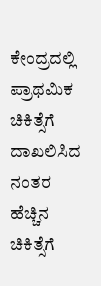ಕೇಂದ್ರದಲ್ಲಿ ಪ್ರಾಥಮಿಕ ಚಿಕಿತ್ಸೆಗೆ ದಾಖಲಿಸಿದ ನಂತರ ಹೆಚ್ಚಿನ ಚಿಕಿತ್ಸೆಗೆ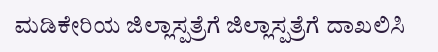ಮಡಿಕೇರಿಯ ಜಿಲ್ಲಾಸ್ಪತ್ರೆಗೆ ಜಿಲ್ಲಾಸ್ಪತ್ರೆಗೆ ದಾಖಲಿಸಿ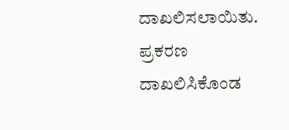ದಾಖಲಿಸಲಾಯಿತು. ಪ್ರಕರಣ ದಾಖಲಿಸಿಕೊಂಡ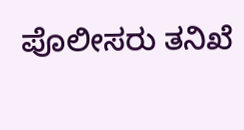ಪೊಲೀಸರು ತನಿಖೆ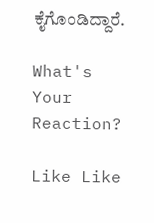ಕೈಗೊಂಡಿದ್ದಾರೆ.

What's Your Reaction?

Like Like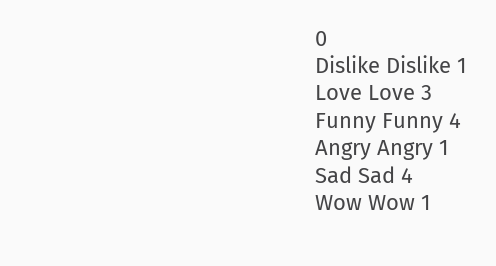0
Dislike Dislike 1
Love Love 3
Funny Funny 4
Angry Angry 1
Sad Sad 4
Wow Wow 1